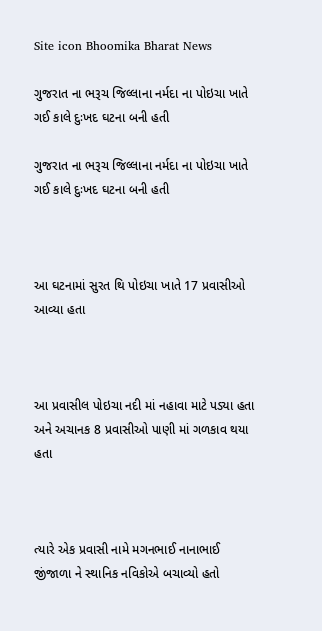Site icon Bhoomika Bharat News

ગુજરાત ના ભરૂચ જિલ્લાના નર્મદા ના પોઇચા ખાતે ગઈ કાલે દુઃખદ ઘટના બની હતી

ગુજરાત ના ભરૂચ જિલ્લાના નર્મદા ના પોઇચા ખાતે ગઈ કાલે દુઃખદ ઘટના બની હતી



આ ઘટનામાં સુરત થિ પોઇચા ખાતે 17 પ્રવાસીઓ આવ્યા હતા



આ પ્રવાસીલ પોઇચા નદી માં નહાવા માટે પડ્યા હતા અને અચાનક 8 પ્રવાસીઓ પાણી માં ગળકાવ થયા હતા



ત્યારે એક પ્રવાસી નામે મગનભાઈ નાનાભાઈ જીંજાળા ને સ્થાનિક નવિકોએ બચાવ્યો હતો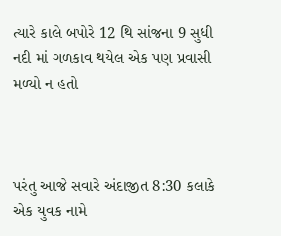ત્યારે કાલે બપોરે 12 થિ સાંજના 9 સુધી નદી માં ગળકાવ થયેલ એક પણ પ્રવાસી મળ્યો ન હતો



પરંતુ આજે સવારે અંદાજીત 8:30 કલાકે એક યુવક નામે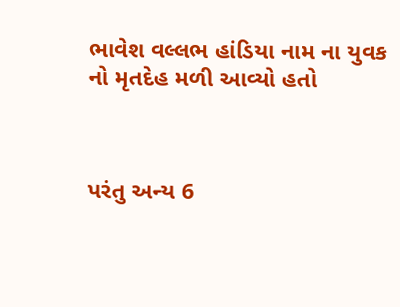ભાવેશ વલ્લભ હાંડિયા નામ ના યુવક નો મૃતદેહ મળી આવ્યો હતો



પરંતુ અન્ય 6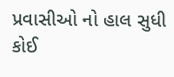પ્રવાસીઓ નો હાલ સુધી કોઈ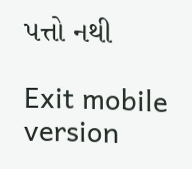પત્તો નથી

Exit mobile version